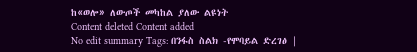ከ«ወሎ» ለውጦች መካከል ያለው ልዩነት
Content deleted Content added
No edit summary Tags: በንፋስ ስልክ -የሞባይል ድረገፅ |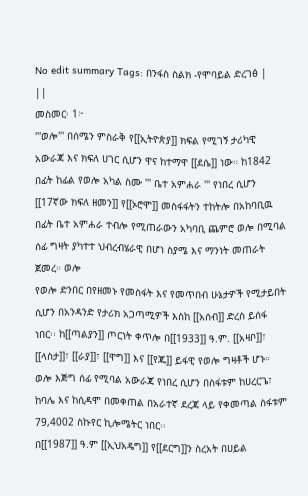No edit summary Tags: በንፋስ ስልክ -የሞባይል ድረገፅ |
||
መስመር፡ 1፦
'''ወሎ''' በሰሜን ምስራቅ የ[[ኢትዮጵያ]] ክፍል የሚገኝ ታሪካዊ አውራጃ እና ክፍለ ሀገር ሲሆን ዋና ከተማዋ [[ደሴ]] ነው። ከ1842 በፊት ከፊል የወሎ አካል ስሙ ''' ቤተ አምሐራ ''' የነበረ ሲሆን [[17ኛው ክፍለ ዘመን]] የ[[ኦሮሞ]] መስፋፋትን ተከትሎ በአከባቢዉ በፊት ቤተ አምሐራ ተብሎ የሚጠራውን አካባቢ ጨምሮ ወሎ በሚባል ሰፊ ግዛት ያካተተ ህብረብሄራዊ በሆነ ስያሜ እና ማንነት መጠራት ጀመረ። ወሎ
የወሎ ድንበር በየዘመኑ የመስፋት እና የመጥበብ ሁኔታዎች የሚታይበት ሲሆን በአንዳንድ የታሪክ አጋጣሚዎች እስከ [[አሰብ]] ድረስ ይሰፋ ነበር፡፡ ከ[[ጣልያን]] ጦርነት ቀጥሎ በ[[1933]] ዓ.ም. [[አዛቦ]]፣ [[ላስታ]]፣ [[ራያ]]፣ [[ዋግ]] እና [[የጁ]] ይፋዊ የወሎ ግዛቶች ሆኑ። ወሎ እጅግ ሰፊ የሚባል አውራጃ የነበረ ሲሆን በስፋቱም ከሀረርጌ፣ ከባሌ እና ከሲዳሞ በመቀጠል በአራተኛ ደረጃ ላይ የቀመጣል ስፋቱም 79,4002 ስኩየር ኪሎሜትር ነበር፡፡
በ[[1987]] ዓ.ም [[ኢህአዴግ]] የ[[ደርግ]]ን ስረአት በሀይል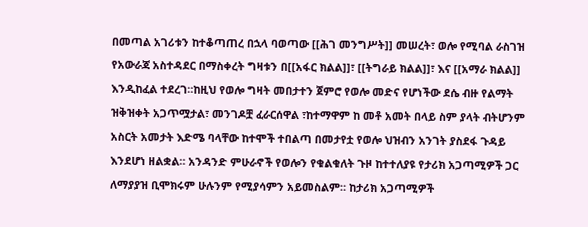በመጣል አገሪቱን ከተቆጣጠረ በኋላ ባወጣው [[ሕገ መንግሥት]] መሠረት፣ ወሎ የሚባል ራስገዝ የአውራጃ አስተዳደር በማስቀረት ግዛቱን በ[[አፋር ክልል]]፣ [[ትግራይ ክልል]]፣ እና [[አማራ ክልል]] እንዲከፈል ተደረገ።ከዚህ የወሎ ግዛት መበታተን ጀምሮ የወሎ መድና የሆነችው ደሴ ብዙ የልማት ዝቅዝቀት አጋጥሟታል፣ መንገዶቿ ፈራርሰዋል ፣ከተማዋም ከ መቶ አመት በላይ ስም ያላት ብትሆንም አስርት አመታት እድሜ ባላቸው ከተሞች ተበልጣ በመታየቷ የወሎ ህዝብን አንገት ያስደፋ ጉዳይ እንደሆነ ዘልቋል። አንዳንድ ምሁራኖች የወሎን የቁልቁለት ጉዞ ከተተለያዩ የታሪክ አጋጣሚዎች ጋር ለማያያዝ ቢሞክሩም ሁሉንም የሚያሳምን አይመስልም። ከታሪክ አጋጣሚዎች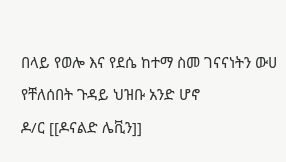በላይ የወሎ እና የደሴ ከተማ ስመ ገናናነትን ውሀ የቸለሰበት ጉዳይ ህዝቡ አንድ ሆኖ
ዶ/ር [[ዶናልድ ሌቪን]]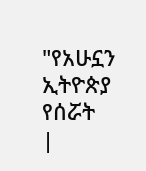"የአሁኗን ኢትዮጵያ የሰሯት
|